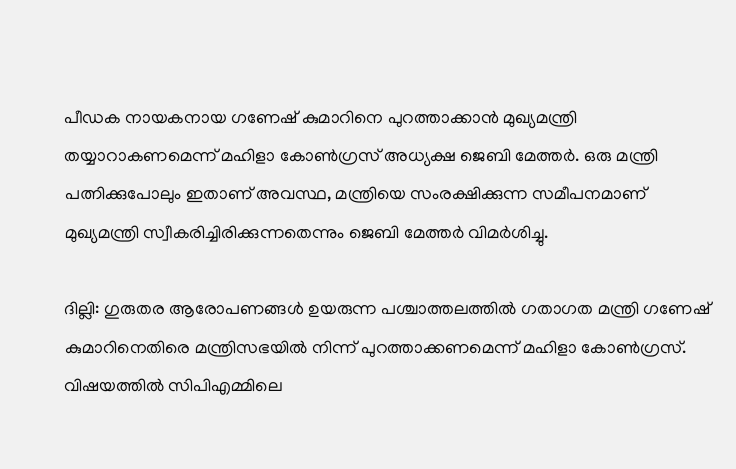പീഡക നായകനായ ഗണേഷ് കുമാറിനെ പുറത്താക്കാൻ മുഖ്യമന്ത്രി തയ്യാറാകണമെന്ന് മഹിളാ കോൺഗ്രസ് അധ്യക്ഷ ജെബി മേത്തർ. ഒരു മന്ത്രി പത്നിക്കുപോലും ഇതാണ് അവസ്ഥ, മന്ത്രിയെ സംരക്ഷിക്കുന്ന സമീപനമാണ് മുഖ്യമന്ത്രി സ്വീകരിച്ചിരിക്കുന്നതെന്നും ജെബി മേത്തർ വിമര്‍ശിച്ചു.

ദില്ലി: ഗുരുതര ആരോപണങ്ങള്‍ ഉയരുന്ന പശ്ചാത്തലത്തില്‍ ഗതാഗത മന്ത്രി ഗണേഷ് കുമാറിനെതിരെ മന്ത്രിസഭയില്‍ നിന്ന് പുറത്താക്കണമെന്ന് മഹിളാ കോണ്‍ഗ്രസ്. വിഷയത്തില്‍ സിപിഎമ്മിലെ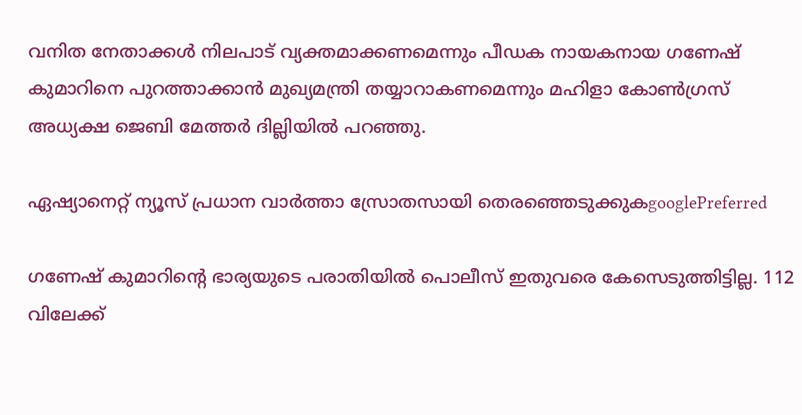വനിത നേതാക്കള്‍ നിലപാട് വ്യക്തമാക്കണമെന്നും പീഡക നായകനായ ഗണേഷ് കുമാറിനെ പുറത്താക്കാൻ മുഖ്യമന്ത്രി തയ്യാറാകണമെന്നും മഹിളാ കോൺഗ്രസ് അധ്യക്ഷ ജെബി മേത്തർ ദില്ലിയില്‍ പറഞ്ഞു.

ഏഷ്യാനെറ്റ് ന്യൂസ് പ്രധാന വാർത്താ സ്രോതസായി തെരഞ്ഞെടുക്കുകgooglePreferred

ഗണേഷ് കുമാറിന്‍റെ ഭാര്യയുടെ പരാതിയില്‍ പൊലീസ് ഇതുവരെ കേസെടുത്തിട്ടില്ല. 112 വിലേക്ക്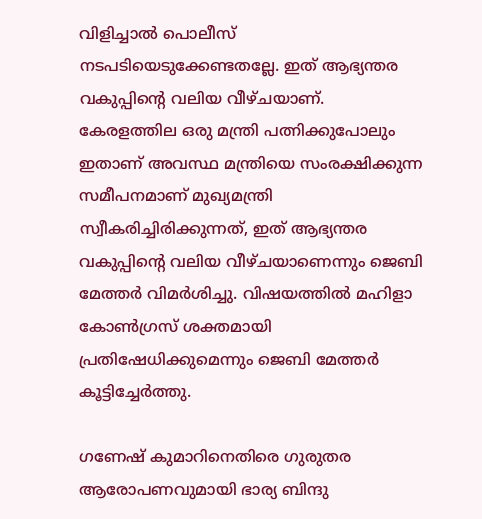വിളിച്ചാൽ പൊലീസ് നടപടിയെടുക്കേണ്ടതല്ലേ. ഇത് ആഭ്യന്തര വകുപ്പിന്റെ വലിയ വീഴ്ചയാണ്. കേരളത്തില ഒരു മന്ത്രി പത്നിക്കുപോലും ഇതാണ് അവസ്ഥ മന്ത്രിയെ സംരക്ഷിക്കുന്ന സമീപനമാണ് മുഖ്യമന്ത്രി സ്വീകരിച്ചിരിക്കുന്നത്, ഇത് ആഭ്യന്തര വകുപ്പിന്റെ വലിയ വീഴ്ചയാണെന്നും ജെബി മേത്തർ വിമര്‍ശിച്ചു. വിഷയത്തില്‍ മഹിളാ കോൺഗ്രസ് ശക്തമായി പ്രതിഷേധിക്കുമെന്നും ജെബി മേത്തർ കൂട്ടിച്ചേര്‍ത്തു.

ഗണേഷ് കുമാറിനെതിരെ ഗുരുതര ആരോപണവുമായി ഭാര്യ ബിന്ദു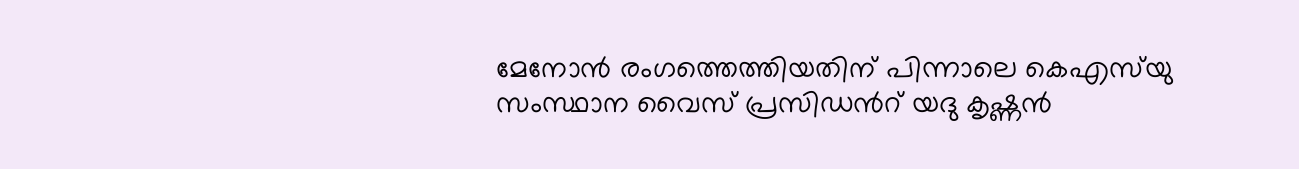മേനോൻ രംഗത്തെത്തിയതിന് പിന്നാലെ കെഎസ്‍യു സംസ്ഥാന വൈസ് പ്രസിഡന്‍റ് യദു കൃഷ്ണന്‍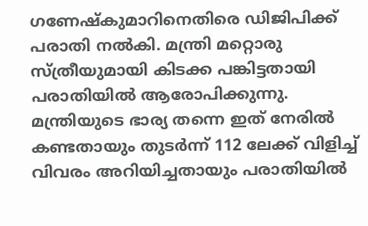ഗണേഷ്‌കുമാറിനെതിരെ ഡിജിപിക്ക് പരാതി നൽകി. മന്ത്രി മറ്റൊരു സ്ത്രീയുമായി കിടക്ക പങ്കിട്ടതായി പരാതിയിൽ ആരോപിക്കുന്നു. മന്ത്രിയുടെ ഭാര്യ തന്നെ ഇത് നേരിൽ കണ്ടതായും തുടർന്ന് 112 ലേക്ക് വിളിച്ച് വിവരം അറിയിച്ചതായും പരാതിയിൽ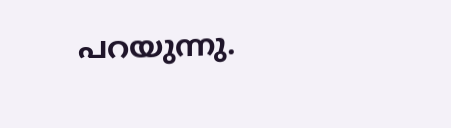പറയുന്നു.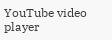YouTube video player